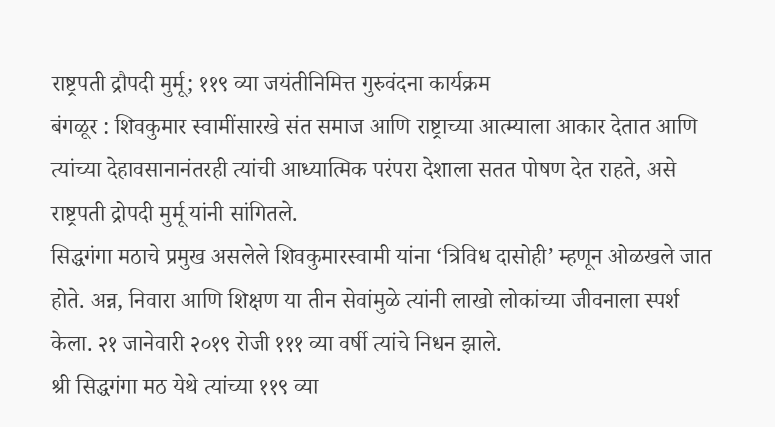राष्ट्रपती द्रौपदी मुर्मू; ११९ व्या जयंतीनिमित्त गुरुवंदना कार्यक्रम
बंगळूर : शिवकुमार स्वामींसारखे संत समाज आणि राष्ट्राच्या आत्म्याला आकार देतात आणि त्यांच्या देहावसानानंतरही त्यांची आध्यात्मिक परंपरा देशाला सतत पोषण देत राहते, असे राष्ट्रपती द्रोपदी मुर्मू यांनी सांगितले.
सिद्धगंगा मठाचे प्रमुख असलेले शिवकुमारस्वामी यांना ‘त्रिविध दासोही’ म्हणून ओळखले जात होते. अन्न, निवारा आणि शिक्षण या तीन सेवांमुळे त्यांनी लाखो लोकांच्या जीवनाला स्पर्श केला. २१ जानेवारी २०१९ रोजी १११ व्या वर्षी त्यांचे निधन झाले.
श्री सिद्धगंगा मठ येथे त्यांच्या ११९ व्या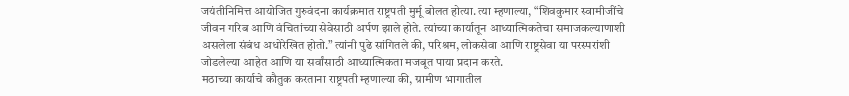जयंतीनिमित्त आयोजित गुरुवंदना कार्यक्रमात राष्ट्रपती मुर्मू बोलत होत्या. त्या म्हणाल्या, “शिवकुमार स्वामीजींचे जीवन गरिब आणि वंचितांच्या सेवेसाठी अर्पण झाले होते. त्यांच्या कार्यातून आध्यात्मिकतेचा समाजकल्याणाशी असलेला संबंध अधोरेखित होतो.” त्यांनी पुढे सांगितले की, परिश्रम, लोकसेवा आणि राष्ट्रसेवा या परस्परांशी जोडलेल्या आहेत आणि या सर्वांसाठी आध्यात्मिकता मजबूत पाया प्रदान करते.
मठाच्या कार्याचे कौतुक करताना राष्ट्रपती म्हणाल्या की, ग्रामीण भागातील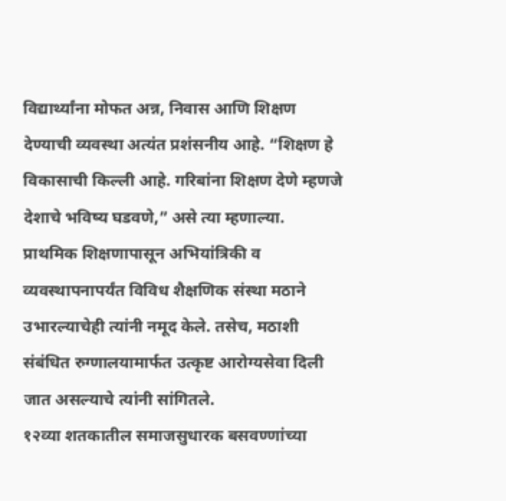विद्यार्थ्यांना मोफत अन्न, निवास आणि शिक्षण देण्याची व्यवस्था अत्यंत प्रशंसनीय आहे. “शिक्षण हे विकासाची किल्ली आहे. गरिबांना शिक्षण देणे म्हणजे देशाचे भविष्य घडवणे,” असे त्या म्हणाल्या.
प्राथमिक शिक्षणापासून अभियांत्रिकी व व्यवस्थापनापर्यंत विविध शैक्षणिक संस्था मठाने उभारल्याचेही त्यांनी नमूद केले. तसेच, मठाशी संबंधित रुग्णालयामार्फत उत्कृष्ट आरोग्यसेवा दिली जात असल्याचे त्यांनी सांगितले.
१२व्या शतकातील समाजसुधारक बसवण्णांच्या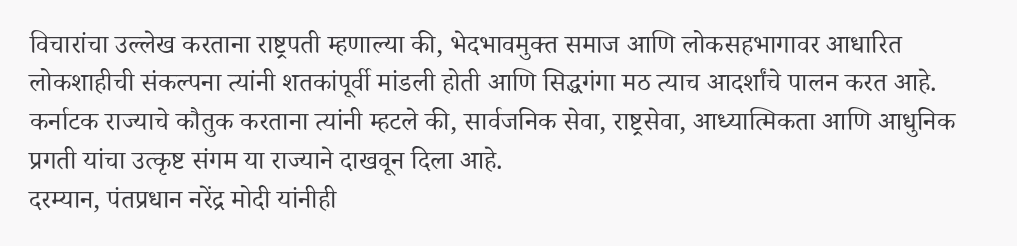विचारांचा उल्लेख करताना राष्ट्रपती म्हणाल्या की, भेदभावमुक्त समाज आणि लोकसहभागावर आधारित लोकशाहीची संकल्पना त्यांनी शतकांपूर्वी मांडली होती आणि सिद्धगंगा मठ त्याच आदर्शांचे पालन करत आहे.
कर्नाटक राज्याचे कौतुक करताना त्यांनी म्हटले की, सार्वजनिक सेवा, राष्ट्रसेवा, आध्यात्मिकता आणि आधुनिक प्रगती यांचा उत्कृष्ट संगम या राज्याने दाखवून दिला आहे.
दरम्यान, पंतप्रधान नरेंद्र मोदी यांनीही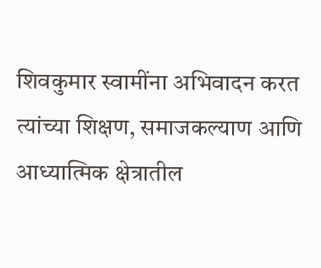शिवकुमार स्वामींना अभिवादन करत त्यांच्या शिक्षण, समाजकल्याण आणि आध्यात्मिक क्षेत्रातील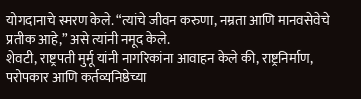योगदानाचे स्मरण केले. “त्यांचे जीवन करुणा, नम्रता आणि मानवसेवेचे प्रतीक आहे,” असे त्यांनी नमूद केले.
शेवटी, राष्ट्रपती मुर्मू यांनी नागरिकांना आवाहन केले की, राष्ट्रनिर्माण, परोपकार आणि कर्तव्यनिष्ठेच्या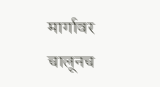मार्गावर चालूनच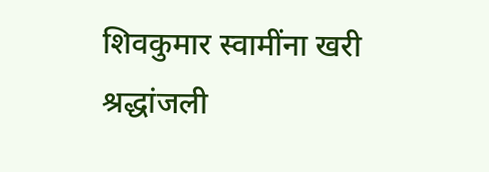शिवकुमार स्वामींना खरी श्रद्धांजली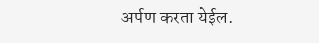अर्पण करता येईल.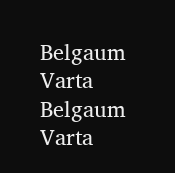Belgaum Varta Belgaum Varta